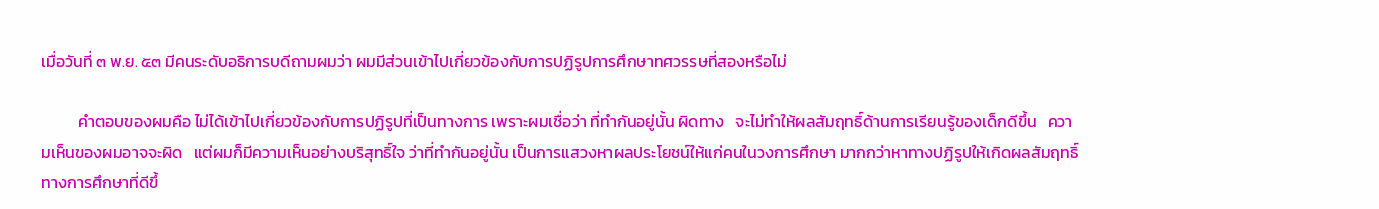เมื่อวันที่ ๓ พ.ย. ๕๓ มีคนระดับอธิการบดีถามผมว่า ผมมีส่วนเข้าไปเกี่ยวข้องกับการปฏิรูปการศึกษาทศวรรษที่สองหรือไม่

          คำตอบของผมคือ ไม่ได้เข้าไปเกี่ยวข้องกับการปฏิรูปที่เป็นทางการ เพราะผมเชื่อว่า ที่ทำกันอยู่นั้น ผิดทาง   จะไม่ทำให้ผลสัมฤทธิ์ด้านการเรียนรู้ของเด็กดีขึ้น   ความเห็นของผมอาจจะผิด   แต่ผมก็มีความเห็นอย่างบริสุทธิ์ใจ ว่าที่ทำกันอยู่นั้น เป็นการแสวงหาผลประโยชน์ให้แก่คนในวงการศึกษา มากกว่าหาทางปฏิรูปให้เกิดผลสัมฤทธิ์ทางการศึกษาที่ดีขึ้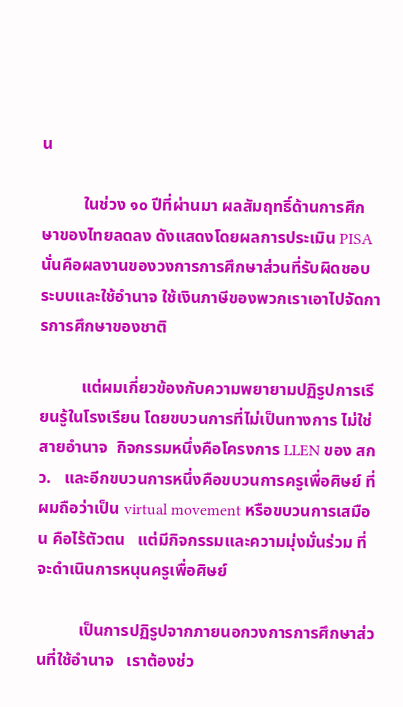น

          ในช่วง ๑๐ ปีที่ผ่านมา ผลสัมฤทธิ์ด้านการศึกษาของไทยลดลง ดังแสดงโดยผลการประเมิน PISA   นั่นคือผลงานของวงการการศึกษาส่วนที่รับผิดชอบระบบและใช้อำนาจ ใช้เงินภาษีของพวกเราเอาไปจัดการการศึกษาของชาติ

          แต่ผมเกี่ยวข้องกับความพยายามปฏิรูปการเรียนรู้ในโรงเรียน โดยขบวนการที่ไม่เป็นทางการ ไม่ใช่สายอำนาจ  กิจกรรมหนึ่งคือโครงการ LLEN ของ สกว.   และอีกขบวนการหนึ่งคือขบวนการครูเพื่อศิษย์ ที่ผมถือว่าเป็น virtual movement หรือขบวนการเสมือน คือไร้ตัวตน   แต่มีกิจกรรมและความมุ่งมั่นร่วม ที่จะดำเนินการหนุนครูเพื่อศิษย์

          เป็นการปฏิรูปจากภายนอกวงการการศึกษาส่วนที่ใช้อำนาจ   เราต้องช่ว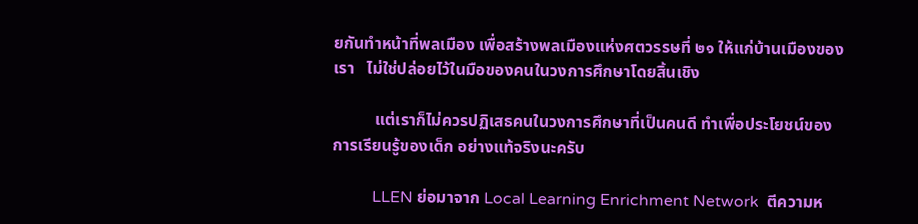ยกันทำหน้าที่พลเมือง เพื่อสร้างพลเมืองแห่งศตวรรษที่ ๒๑ ให้แก่บ้านเมืองของเรา   ไม่ใช่ปล่อยไว้ในมือของคนในวงการศึกษาโดยสิ้นเชิง

          แต่เราก็ไม่ควรปฏิเสธคนในวงการศึกษาที่เป็นคนดี ทำเพื่อประโยชน์ของการเรียนรู้ของเด็ก อย่างแท้จริงนะครับ

          LLEN ย่อมาจาก Local Learning Enrichment Network  ตีความห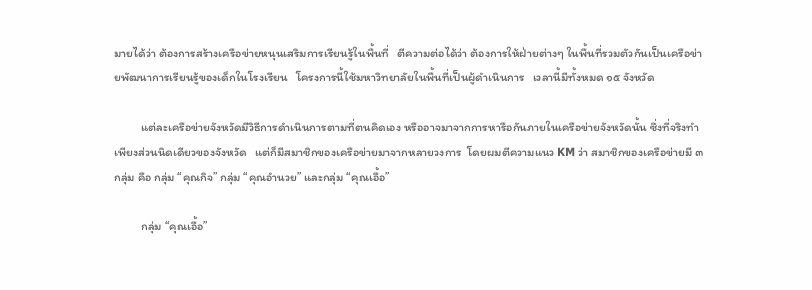มายได้ว่า ต้องการสร้างเครือข่ายหนุนเสริมการเรียนรู้ในพื้นที่   ตีความต่อได้ว่า ต้องการให้ฝ่ายต่างๆ ในพื้นที่รวมตัวกันเป็นเครือข่ายพัฒนาการเรียนรู้ของเด็กในโรงเรียน   โครงการนี้ใช้มหาวิทยาลัยในพื้นที่เป็นผู้ดำเนินการ   เวลานี้มีทั้งหมด ๑๕ จังหวัด

          แต่ละเครือข่ายจังหวัดมีวิธีการดำเนินการตามที่ตนคิดเอง หรืออาจมาจากการหารือกันภายในเครือข่ายจังหวัดนั้น ซึ่งที่จริงทำเพียงส่วนนิดเดียวของจังหวัด   แต่ก็มีสมาชิกของเครือข่ายมาจากหลายวงการ  โดยผมตีความแนว KM ว่า สมาชิกของเครือข่ายมี ๓ กลุ่ม คือ กลุ่ม “คุณกิจ” กลุ่ม “คุณอำนวย” และกลุ่ม “คุณเอื้อ”

          กลุ่ม “คุณเอื้อ”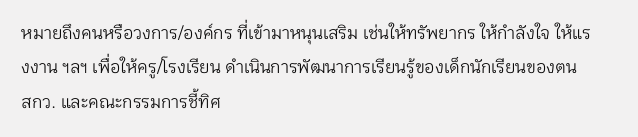หมายถึงคนหรือวงการ/องค์กร ที่เข้ามาหนุนเสริม เช่นให้ทรัพยากร ให้กำลังใจ ให้แรงงาน ฯลฯ เพื่อให้ครู/โรงเรียน ดำเนินการพัฒนาการเรียนรู้ของเด็กนักเรียนของตน   สกว. และคณะกรรมการชี้ทิศ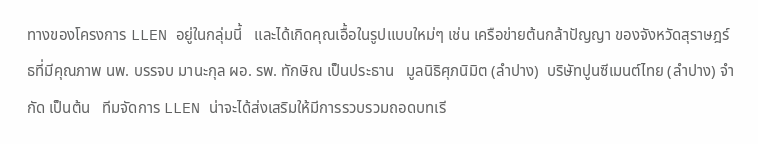ทางของโครงการ LLEN อยู่ในกลุ่มนี้   และได้เกิดคุณเอื้อในรูปแบบใหม่ๆ เช่น เครือข่ายต้นกล้าปัญญา ของจังหวัดสุราษฎร์ธที่มีคุณภาพ นพ. บรรจบ มานะกุล ผอ. รพ. ทักษิณ เป็นประธาน   มูลนิธิศุภนิมิต (ลำปาง)  บริษัทปูนซีเมนต์ไทย (ลำปาง) จำกัด เป็นต้น   ทีมจัดการ LLEN น่าจะได้ส่งเสริมให้มีการรวบรวมถอดบทเรี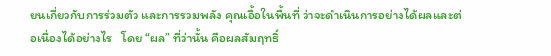ยนเกี่ยวกับการร่วมตัว และการรวมพลัง คุณเอื้อในพื้นที่ ว่าจะดำเนินการอย่างได้ผลและต่อเนื่องได้อย่างไร   โดย “ผล” ที่ว่านั้น คือผลสัมฤทธิ์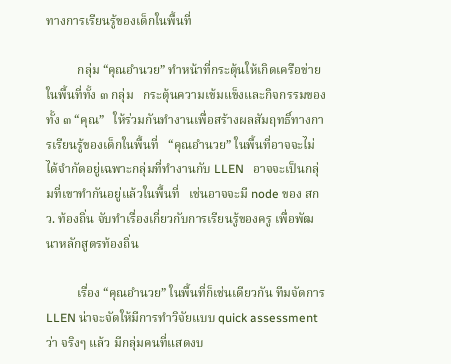ทางการเรียนรู้ของเด็กในพื้นที่

          กลุ่ม “คุณอำนวย” ทำหน้าที่กระตุ้นให้เกิดเครือข่ายในพื้นที่ทั้ง ๓ กลุ่ม   กระตุ้นความเข้มแข็งและกิจกรรมของทั้ง ๓ “คุณ”   ให้ร่วมกันทำงานเพื่อสร้างผลสัมฤทธิ์ทางการเรียนรู้ของเด็กในพื้นที่   “คุณอำนวย” ในพื้นที่อาจจะไม่ได้จำกัดอยู่เฉพาะกลุ่มที่ทำงานกับ LLEN   อาจจะเป็นกลุ่มที่เขาทำกันอยู่แล้วในพื้นที่   เช่นอาจจะมี node ของ สกว. ท้องถิ่น จับทำเรื่องเกี่ยวกับการเรียนรู้ของครู เพื่อพัฒนาหลักสูตรท้องถิ่น

          เรื่อง “คุณอำนวย” ในพื้นที่ก็เช่นเดียวกัน ทีมจัดการ LLEN น่าจะจัดให้มีการทำวิจัยแบบ quick assessment ว่า จริงๆ แล้ว มีกลุ่มคนที่แสดงบ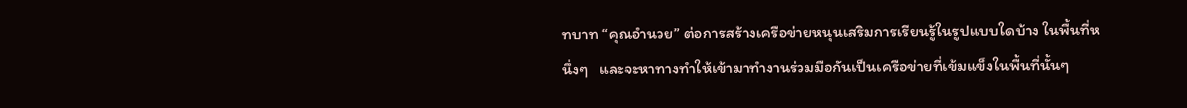ทบาท “คุณอำนวย” ต่อการสร้างเครือข่ายหนุนเสริมการเรียนรู้ในรูปแบบใดบ้าง ในพื้นที่หนึ่งๆ   และจะหาทางทำให้เข้ามาทำงานร่วมมือกันเป็นเครือข่ายที่เข้มแข็งในพื้นที่นั้นๆ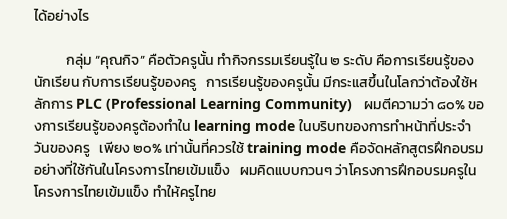ได้อย่างไร

          กลุ่ม “คุณกิจ” คือตัวครูนั้น ทำกิจกรรมเรียนรู้ใน ๒ ระดับ คือการเรียนรู้ของนักเรียน กับการเรียนรู้ของครู   การเรียนรู้ของครูนั้น มีกระแสขึ้นในโลกว่าต้องใช้หลักการ PLC (Professional Learning Community)   ผมตีความว่า ๘๐% ของการเรียนรู้ของครูต้องทำใน learning mode ในบริบทของการทำหน้าที่ประจำวันของครู   เพียง ๒๐% เท่านั้นที่ควรใช้ training mode คือจัดหลักสูตรฝึกอบรมอย่างที่ใช้กันในโครงการไทยเข้มแข็ง   ผมคิดแบบกวนๆ ว่าโครงการฝึกอบรมครูในโครงการไทยเข้มแข็ง ทำให้ครูไทย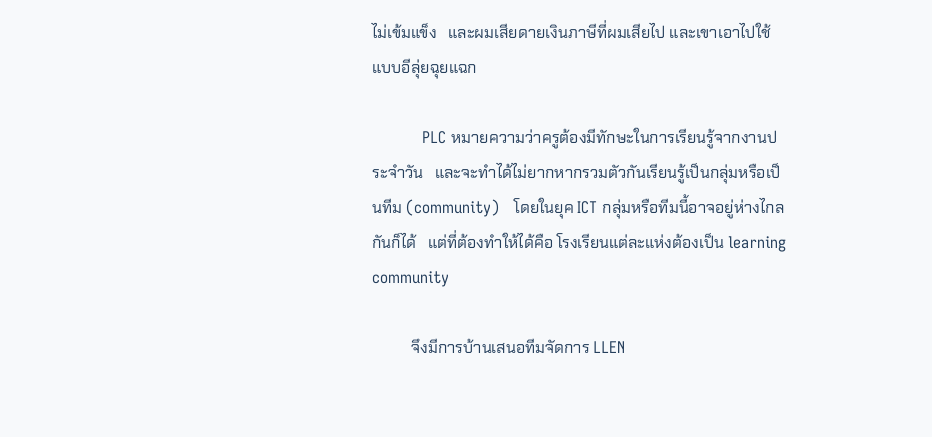ไม่เข้มแข็ง   และผมเสียดายเงินภาษีที่ผมเสียไป และเขาเอาไปใช้แบบอีลุ่ยฉุยแฉก

          PLC หมายความว่าครูต้องมีทักษะในการเรียนรู้จากงานประจำวัน   และจะทำได้ไม่ยากหากรวมตัวกันเรียนรู้เป็นกลุ่มหรือเป็นทีม (community)   โดยในยุค ICT กลุ่มหรือทีมนี้อาจอยู่ห่างไกลกันก็ได้   แต่ที่ต้องทำให้ได้คือ โรงเรียนแต่ละแห่งต้องเป็น learning community

          จึงมีการบ้านเสนอทีมจัดการ LLEN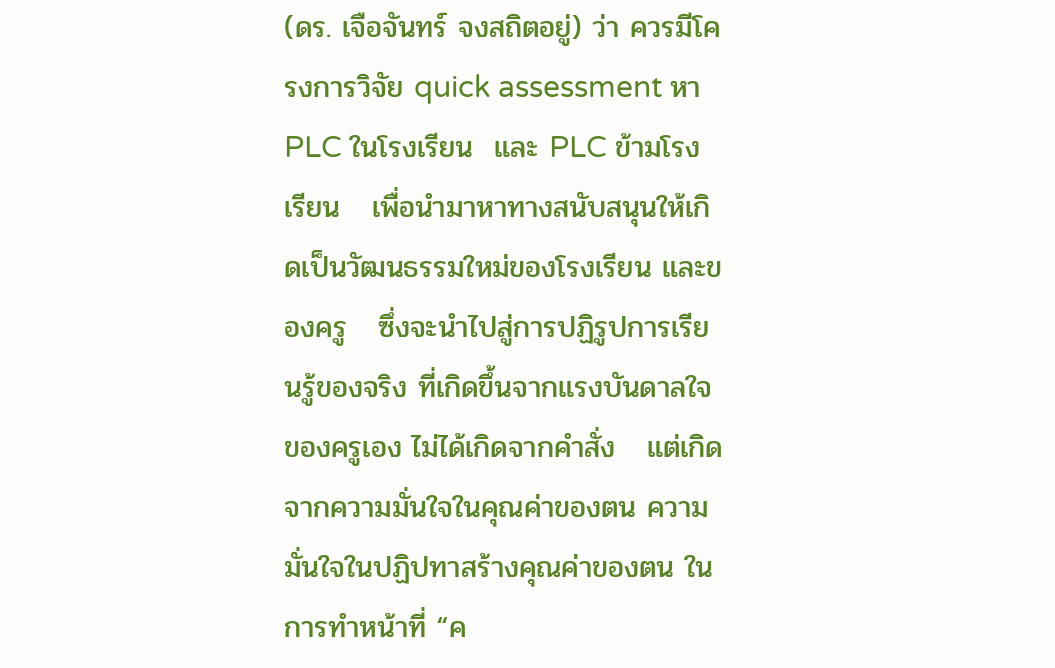(ดร. เจือจันทร์ จงสถิตอยู่) ว่า ควรมีโครงการวิจัย quick assessment หา PLC ในโรงเรียน  และ PLC ข้ามโรงเรียน   เพื่อนำมาหาทางสนับสนุนให้เกิดเป็นวัฒนธรรมใหม่ของโรงเรียน และของครู   ซึ่งจะนำไปสู่การปฏิรูปการเรียนรู้ของจริง ที่เกิดขึ้นจากแรงบันดาลใจของครูเอง ไม่ได้เกิดจากคำสั่ง   แต่เกิดจากความมั่นใจในคุณค่าของตน ความมั่นใจในปฏิปทาสร้างคุณค่าของตน ในการทำหน้าที่ “ค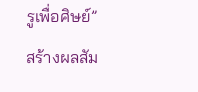รูเพื่อศิษย์” สร้างผลสัม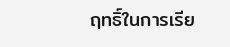ฤทธิ์ในการเรีย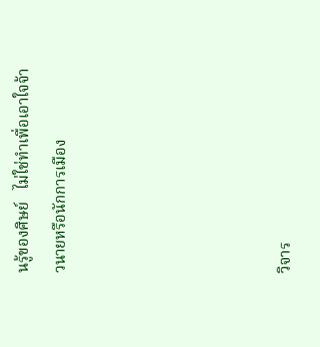นรู้ของศิษย์   ไม่ใช่ทำเพื่อเอาใจจ้าวนายหรือนักการเมือง





วิจาร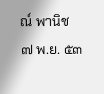ณ์ พานิช
๗ พ.ย. ๕๓